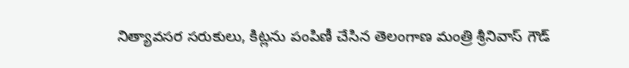నిత్యావసర సరుకులు, కిట్లను పంపిణీ చేసిన తెలంగాణ మంత్రి శ్రీనివాస్ గౌడ్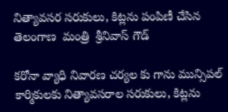నిత్యావసర సరుకులు, కిట్లను పంపిణీ చేసిన తెలంగాణ  మంత్రి  శ్రీనివాస్ గౌడ్

కరోనా వ్యాధి నివారణ చర్యల కు గాను మున్సిపల్ కార్మికులకు నిత్యావసరాల సరుకులు, కిట్లను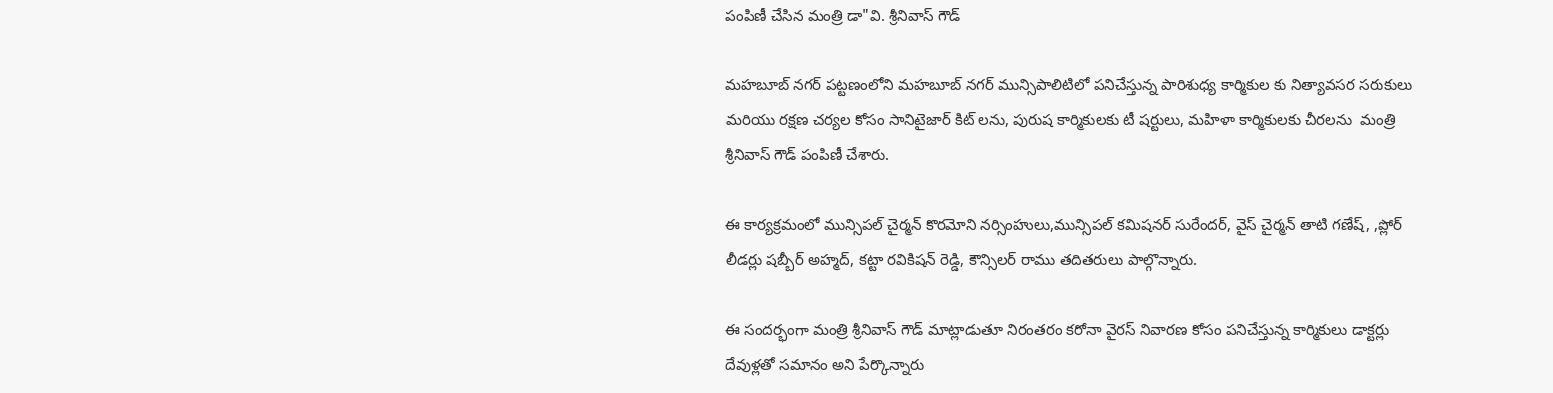పంపిణీ చేసిన మంత్రి డా"వి. శ్రీనివాస్ గౌడ్

మహబూబ్ నగర్ పట్టణంలోని మహబూబ్ నగర్ మున్సిపాలిటిలో పనిచేస్తున్న పారిశుధ్య కార్మికుల కు నిత్యావసర సరుకులు మరియు రక్షణ చర్యల కోసం సానిటైజార్ కిట్ లను, పురుష కార్మికులకు టీ షర్టులు, మహిళా కార్మికులకు చీరలను  మంత్రి శ్రీనివాస్ గౌడ్ పంపిణీ చేశారు.

ఈ కార్యక్రమంలో మున్సిపల్ చైర్మన్ కొరమోని నర్సింహులు,మున్సిపల్ కమిషనర్ సురేందర్, వైస్ చైర్మన్ తాటి గణేష్, ,ప్లోర్ లీడర్లు షబ్బీర్ అహ్మద్, కట్టా రవికిషన్ రెడ్డి, కౌన్సిలర్ రాము తదితరులు పాల్గొన్నారు.

ఈ సందర్భంగా మంత్రి శ్రీనివాస్ గౌడ్ మాట్లాడుతూ నిరంతరం కరోనా వైరస్ నివారణ కోసం పనిచేస్తున్న కార్మికులు డాక్టర్లు దేవుళ్లతో సమానం అని పేర్కొన్నారు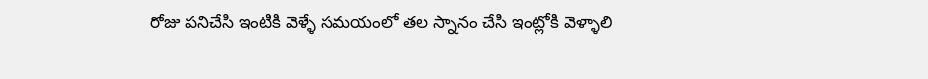రోజు పనిచేసి ఇంటికి వెళ్ళే సమయంలో తల స్నానం చేసి ఇంట్లోకి వెళ్ళాలి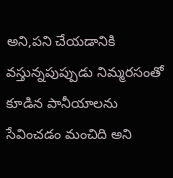అని,పని చేయడానికి వస్తున్నపుప్పుడు నిమ్మరసంతో కూడిన పానీయాలను సేవించడం మంచిది అని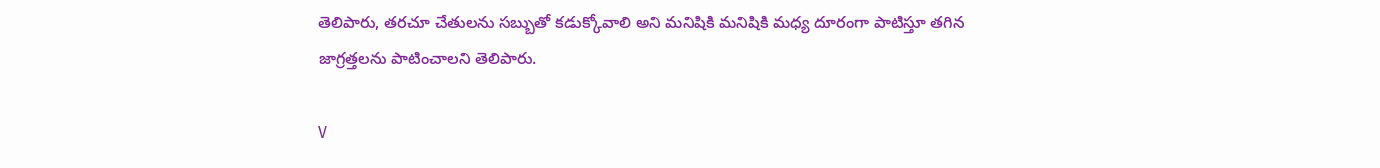తెలిపారు, తరచూ చేతులను సబ్బుతో కడుక్కోవాలి అని మనిషికి మనిషికి మధ్య దూరంగా పాటిస్తూ తగిన జాగ్రత్తలను పాటించాలని తెలిపారు.

V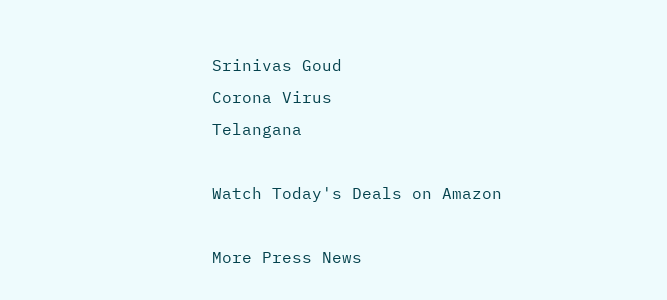Srinivas Goud
Corona Virus
Telangana

Watch Today's Deals on Amazon

More Press News